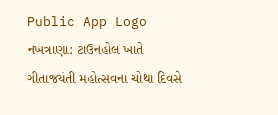Public App Logo
નખત્રાણા: ટાઉનહોલ ખાતે ગીતાજયંતી મહોત્સવના ચોથા દિવસે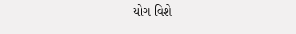યોગ વિશે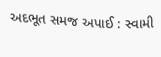અદભૂત સમજ અપાઈ : સ્વામી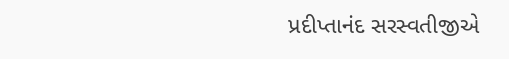પ્રદીપ્તાનંદ સરસ્વતીજીએ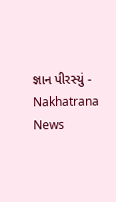જ્ઞાન પીરસ્યું - Nakhatrana News